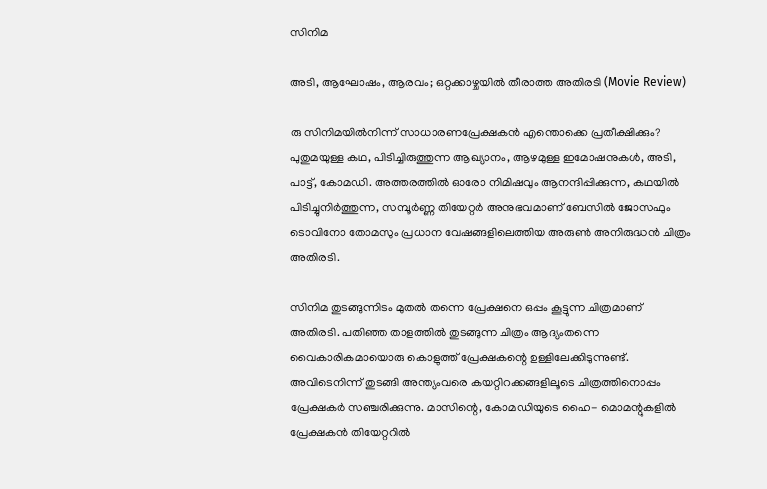സിനിമ

അടി, ആഘോഷം, ആരവം; ഒറ്റക്കാഴ്ചയില്‍ തീരാത്ത അതിരടി (Movie Review)

രു സിനിമയിൽനിന്ന് സാധാരണപ്രേക്ഷകൻ എന്തൊക്കെ പ്രതീക്ഷിക്കും? പുതുമയുള്ള കഥ, പിടിച്ചിരുത്തുന്ന ആഖ്യാനം, ആഴമുള്ള ഇമോഷനുകൾ, അടി, പാട്ട്, കോമഡി. അത്തരത്തിൽ ഓരോ നിമിഷവും ആനന്ദിപ്പിക്കുന്ന, കഥയിൽ പിടിച്ചുനിർത്തുന്ന, സമ്പൂർണ്ണ തിയേറ്റർ അനുഭവമാണ് ബേസിൽ ജോസഫും ടൊവിനോ തോമസും പ്രധാന വേഷങ്ങളിലെത്തിയ അരുൺ അനിരുദ്ധൻ ചിത്രം അതിരടി.

സിനിമ തുടങ്ങുന്നിടം മുതൽ തന്നെ പ്രേക്ഷനെ ഒപ്പം കൂട്ടുന്ന ചിത്രമാണ് അതിരടി. പതിഞ്ഞ താളത്തിൽ തുടങ്ങുന്ന ചിത്രം ആദ്യംതന്നെ വൈകാരികമായൊരു കൊളുത്ത് പ്രേക്ഷകന്റെ ഉള്ളിലേക്കിടുന്നുണ്ട്. അവിടെനിന്ന് തുടങ്ങി അന്ത്യംവരെ കയറ്റിറക്കങ്ങളിലൂടെ ചിത്രത്തിനൊപ്പം പ്രേക്ഷകർ സഞ്ചരിക്കുന്നു. മാസിന്റെ, കോമഡിയുടെ ഹൈ- മൊമന്റുകളിൽ പ്രേക്ഷകൻ തിയേറ്ററിൽ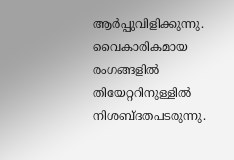ആർപ്പുവിളിക്കുന്നു. വൈകാരികമായ രംഗങ്ങളിൽ തിയേറ്ററിനുള്ളിൽ നിശബ്ദതപടരുന്നു.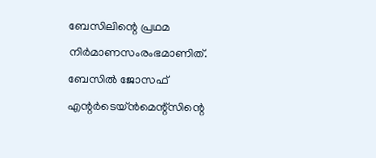ബേസിലിന്റെ പ്രഥമ നിർമാണസംരംഭമാണിത്. ബേസിൽ ജോസഫ് എന്റർടെയ്ൻമെന്റ്‌സിന്റെ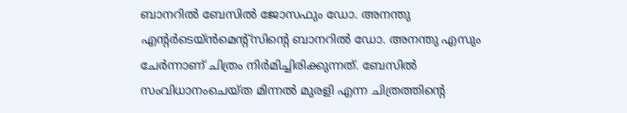ബാനറിൽ ബേസിൽ ജോസഫും ഡോ. അനന്തു എന്റർടെയ്ൻമെന്റ്‌സിന്റെ ബാനറിൽ ഡോ. അനന്തു എസും ചേർന്നാണ് ചിത്രം നിർമിച്ചിരിക്കുന്നത്. ബേസിൽ സംവിധാനംചെയ്ത മിന്നൽ മുരളി എന്ന ചിത്രത്തിന്റെ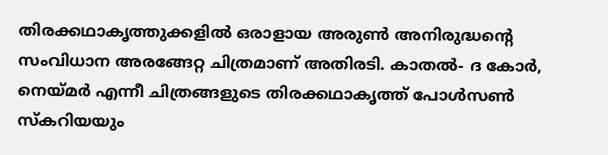തിരക്കഥാകൃത്തുക്കളിൽ ഒരാളായ അരുൺ അനിരുദ്ധന്റെ സംവിധാന അരങ്ങേറ്റ ചിത്രമാണ് അതിരടി. കാതൽ- ദ കോർ, നെയ്മർ എന്നീ ചിത്രങ്ങളുടെ തിരക്കഥാകൃത്ത് പോൾസൺ സ്‌കറിയയും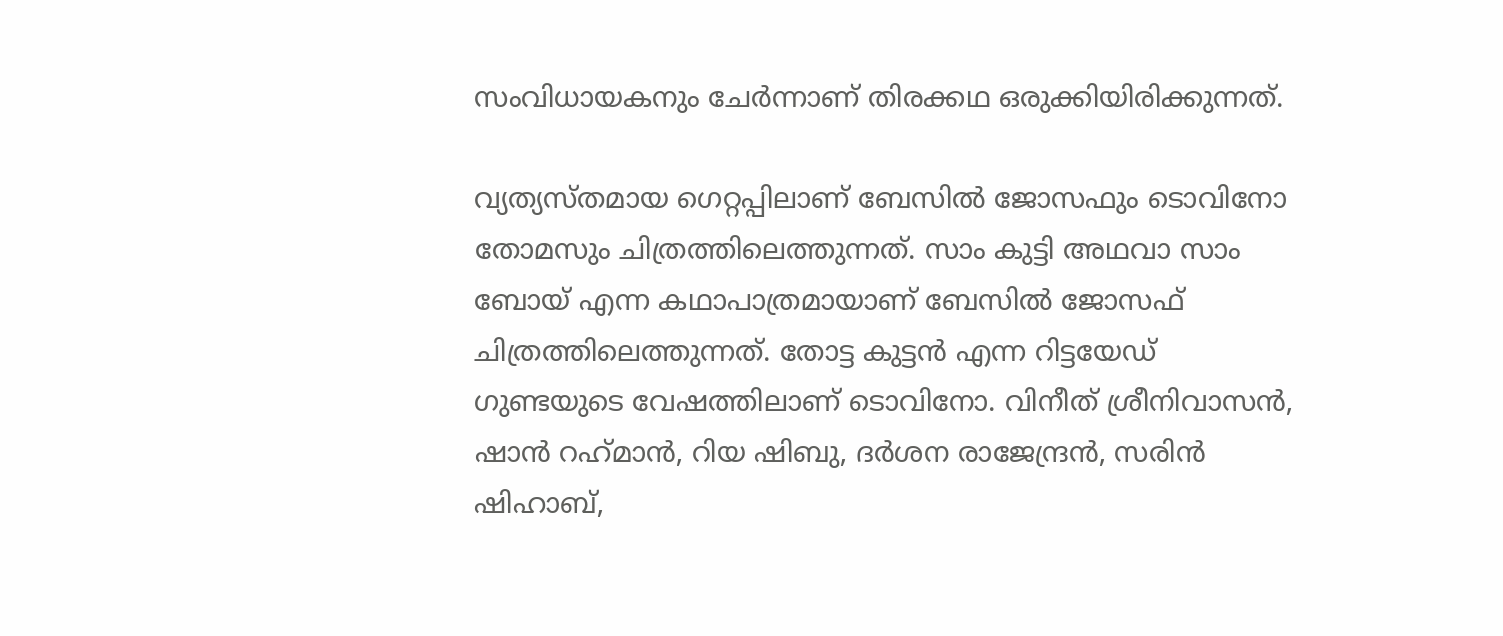സംവിധായകനും ചേർന്നാണ് തിരക്കഥ ഒരുക്കിയിരിക്കുന്നത്.

വ്യത്യസ്തമായ ഗെറ്റപ്പിലാണ് ബേസിൽ ജോസഫും ടൊവിനോ തോമസും ചിത്രത്തിലെത്തുന്നത്. സാം കുട്ടി അഥവാ സാം ബോയ് എന്ന കഥാപാത്രമായാണ് ബേസിൽ ജോസഫ് ചിത്രത്തിലെത്തുന്നത്. തോട്ട കുട്ടൻ എന്ന റിട്ടയേഡ് ഗുണ്ടയുടെ വേഷത്തിലാണ് ടൊവിനോ. വിനീത് ശ്രീനിവാസൻ, ഷാൻ റഹ്‌മാൻ, റിയ ഷിബു, ദർശന രാജേന്ദ്രൻ, സരിൻ ഷിഹാബ്,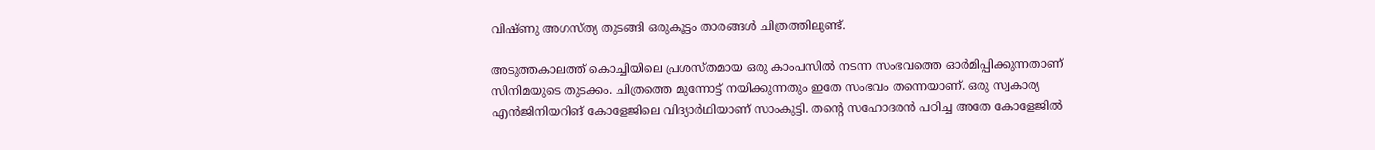വിഷ്ണു അഗസ്ത്യ തുടങ്ങി ഒരുകൂട്ടം താരങ്ങൾ ചിത്രത്തിലുണ്ട്.

അടുത്തകാലത്ത് കൊച്ചിയിലെ പ്രശസ്തമായ ഒരു കാംപസിൽ നടന്ന സംഭവത്തെ ഓർമിപ്പിക്കുന്നതാണ് സിനിമയുടെ തുടക്കം. ചിത്രത്തെ മുന്നോട്ട് നയിക്കുന്നതും ഇതേ സംഭവം തന്നെയാണ്. ഒരു സ്വകാര്യ എൻജിനിയറിങ് കോളേജിലെ വിദ്യാർഥിയാണ് സാംകുട്ടി. തന്റെ സഹോദരൻ പഠിച്ച അതേ കോളേജിൽ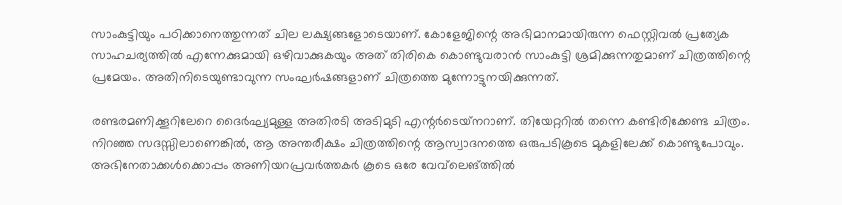സാംകുട്ടിയും പഠിക്കാനെത്തുന്നത് ചില ലക്ഷ്യങ്ങളോടെയാണ്. കോളേജിന്റെ അഭിമാനമായിരുന്ന ഫെസ്റ്റിവൽ പ്രത്യേക സാഹചര്യത്തിൽ എന്നേക്കുമായി ഒഴിവാക്കുകയും അത് തിരികെ കൊണ്ടുവരാൻ സാംകുട്ടി ശ്രമിക്കുന്നതുമാണ് ചിത്രത്തിന്റെ പ്രമേയം. അതിനിടെയുണ്ടാവുന്ന സംഘർഷങ്ങളാണ് ചിത്രത്തെ മുന്നോട്ടുനയിക്കുന്നത്.

രണ്ടരമണിക്കൂറിലേറെ ദൈർഘ്യമുള്ള അതിരടി അടിമുടി എന്റർടെയ്‌നറാണ്. തിയേറ്ററിൽ തന്നെ കണ്ടിരിക്കേണ്ട ചിത്രം. നിറഞ്ഞ സദസ്സിലാണെങ്കിൽ, ആ അന്തരീക്ഷം ചിത്രത്തിന്റെ ആസ്വാദനത്തെ ഒരുപടികൂടെ മുകളിലേക്ക് കൊണ്ടുപോവും. അഭിനേതാക്കൾക്കൊപ്പം അണിയറപ്രവർത്തകർ കൂടെ ഒരേ വേവ്‌ലെങ്ത്തിൽ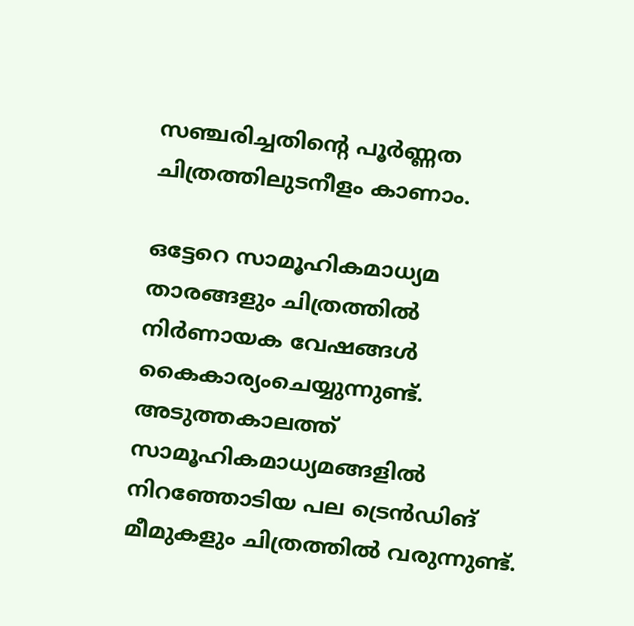സഞ്ചരിച്ചതിന്റെ പൂർണ്ണത ചിത്രത്തിലുടനീളം കാണാം.

ഒട്ടേറെ സാമൂഹികമാധ്യമ താരങ്ങളും ചിത്രത്തിൽ നിർണായക വേഷങ്ങൾ കൈകാര്യംചെയ്യുന്നുണ്ട്. അടുത്തകാലത്ത് സാമൂഹികമാധ്യമങ്ങളിൽ നിറഞ്ഞോടിയ പല ട്രെൻഡിങ് മീമുകളും ചിത്രത്തിൽ വരുന്നുണ്ട്.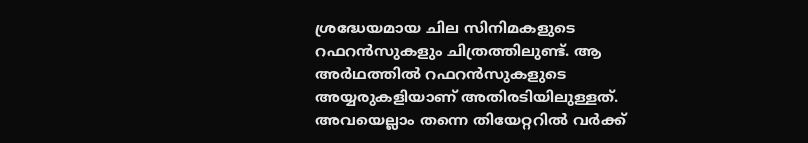ശ്രദ്ധേയമായ ചില സിനിമകളുടെ റഫറൻസുകളും ചിത്രത്തിലുണ്ട്. ആ അർഥത്തിൽ റഫറൻസുകളുടെ അയ്യരുകളിയാണ് അതിരടിയിലുള്ളത്. അവയെല്ലാം തന്നെ തിയേറ്ററിൽ വർക്ക്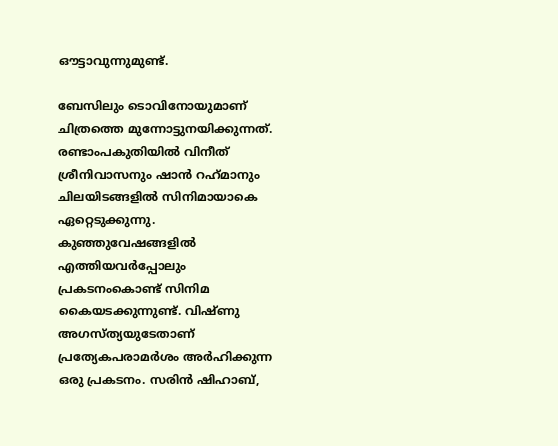ഔട്ടാവുന്നുമുണ്ട്.

ബേസിലും ടൊവിനോയുമാണ് ചിത്രത്തെ മുന്നോട്ടുനയിക്കുന്നത്. രണ്ടാംപകുതിയിൽ വിനീത് ശ്രീനിവാസനും ഷാൻ റഹ്‌മാനും ചിലയിടങ്ങളിൽ സിനിമായാകെ ഏറ്റെടുക്കുന്നു. കുഞ്ഞുവേഷങ്ങളിൽ എത്തിയവർപ്പോലും പ്രകടനംകൊണ്ട് സിനിമ കൈയടക്കുന്നുണ്ട്. വിഷ്ണു അഗസ്ത്യയുടേതാണ് പ്രത്യേകപരാമർശം അർഹിക്കുന്ന ഒരു പ്രകടനം. സരിൻ ഷിഹാബ്,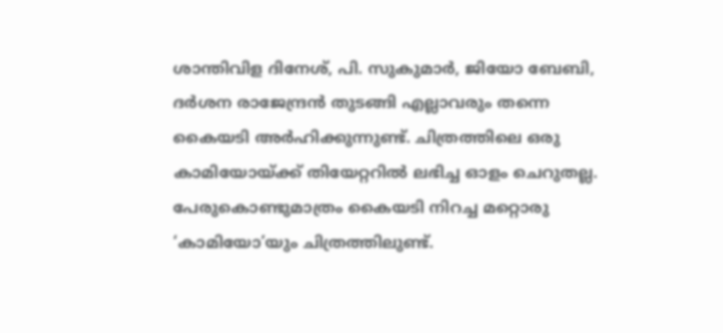ശാന്തിവിള ദിനേശ്, പി. സുകുമാർ, ജിയോ ബേബി, ദർശന രാജേന്ദ്രൻ തുടങ്ങി എല്ലാവരും തന്നെ കൈയടി അർഹിക്കുന്നുണ്ട്. ചിത്രത്തിലെ ഒരു കാമിയോയ്ക്ക് തിയേറ്ററിൽ ലഭിച്ച ഓളം ചെറുതല്ല. പേരുകൊണ്ടുമാത്രം കൈയടി നിറച്ച മറ്റൊരു ‘കാമിയോ’യും ചിത്രത്തിലുണ്ട്.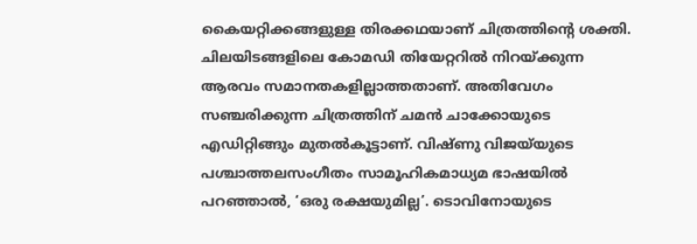കൈയറ്റിക്കങ്ങളുള്ള തിരക്കഥയാണ് ചിത്രത്തിന്റെ ശക്തി. ചിലയിടങ്ങളിലെ കോമഡി തിയേറ്ററിൽ നിറയ്ക്കുന്ന ആരവം സമാനതകളില്ലാത്തതാണ്. അതിവേഗം സഞ്ചരിക്കുന്ന ചിത്രത്തിന് ചമൻ ചാക്കോയുടെ എഡിറ്റിങ്ങും മുതൽകൂട്ടാണ്. വിഷ്ണു വിജയ്‌യുടെ പശ്ചാത്തലസംഗീതം സാമൂഹികമാധ്യമ ഭാഷയിൽ പറഞ്ഞാൽ, ‘ഒരു രക്ഷയുമില്ല’. ടൊവിനോയുടെ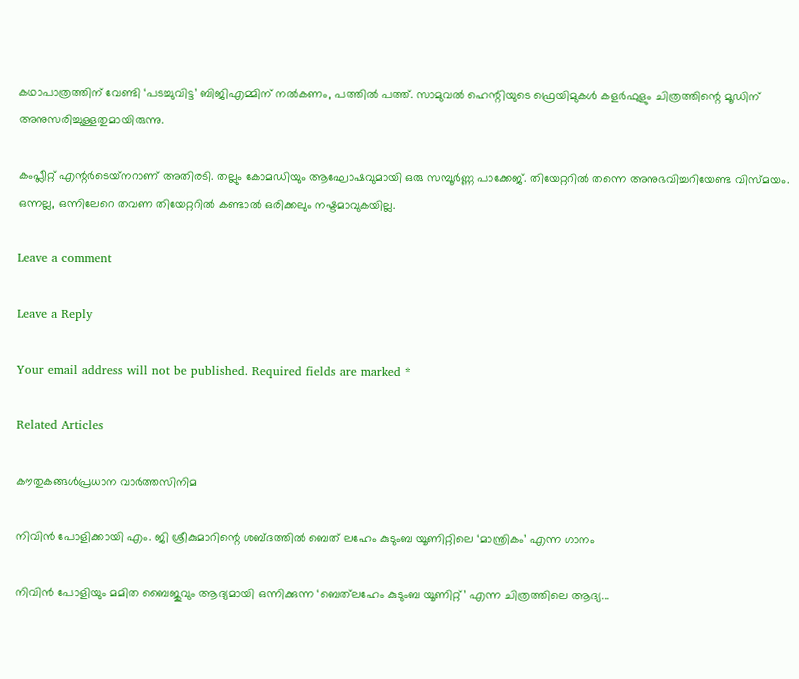കഥാപാത്രത്തിന് വേണ്ടി ‘പടച്ചുവിട്ട’ ബിജിഎമ്മിന് നൽകണം, പത്തിൽ പത്ത്. സാമുവൽ ഹെന്റിയുടെ ഫ്രെയിമുകൾ കളർഫുളും ചിത്രത്തിന്റെ മൂഡിന് അനുസരിച്ചുള്ളതുമായിരുന്നു.

കംപ്ലീറ്റ് എന്റർടെയ്‌നറാണ് അതിരടി. തല്ലും കോമഡിയും ആഘോഷവുമായി ഒരു സമ്പൂർണ്ണ പാക്കേജ്. തിയേറ്ററിൽ തന്നെ അനുഭവിച്ചറിയേണ്ട വിസ്മയം. ഒന്നല്ല, ഒന്നിലേറെ തവണ തിയേറ്ററിൽ കണ്ടാൽ ഒരിക്കലും നഷ്ടമാവുകയില്ല.

Leave a comment

Leave a Reply

Your email address will not be published. Required fields are marked *

Related Articles

കൗതുകങ്ങൾപ്രധാന വാർത്തസിനിമ

നിവിൻ പോളിക്കായി എം. ജി ശ്രീകുമാ‌റിന്റെ ശബ്‍ദത്തിൽ ബെത് ‌ലഹേം കുടുംബ യൂണിറ്റിലെ ‘മാന്ത്രികം’ എന്ന ഗാനം

നിവിൻ പോളിയും മമിത ബൈജുവും ആദ്യമായി ഒന്നിക്കുന്ന ‘ബെത്‌ലഹേം കുടുംബ യൂണിറ്റ്’ എന്ന ചിത്രത്തിലെ ആദ്യ...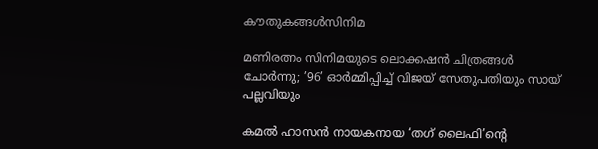കൗതുകങ്ങൾസിനിമ

മണിരത്നം സിനിമയുടെ ലൊക്കഷൻ ചിത്രങ്ങൾ ചോർന്നു; ’96’ ഓർമ്മിപ്പിച്ച് വിജയ് സേതുപതിയും സായ് പല്ലവിയും

കമൽ ഹാസൻ നായകനായ ‘തഗ് ലൈഫി’ന്റെ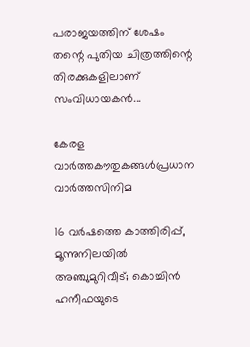പരാജയത്തിന് ശേഷം തന്റെ പുതിയ ചിത്രത്തിന്റെ തിരക്കുകളിലാണ് സംവിധായകൻ...

കേരള വാർത്തകൗതുകങ്ങൾപ്രധാന വാർത്തസിനിമ

16 വർഷത്തെ കാത്തിരിപ്പ്, മൂന്നുനിലയിൽ അഞ്ചുമുറിവീട്; കൊച്ചിൻ ഹനീഫയുടെ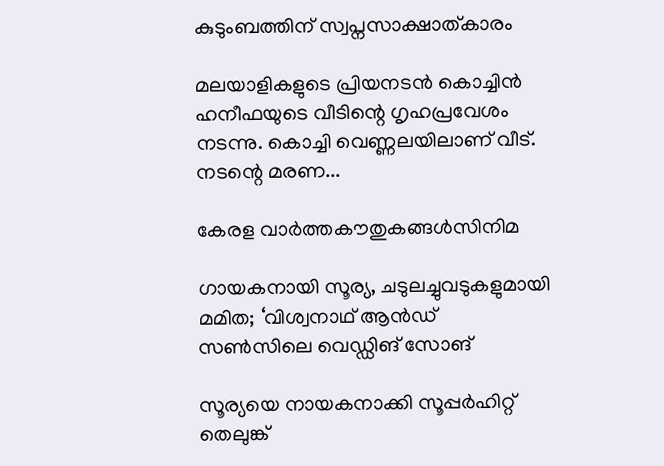കുടുംബത്തിന് സ്വപ്നസാക്ഷാത്കാരം

മലയാളികളുടെ പ്രിയനടൻ കൊച്ചിൻ ഹനീഫയുടെ വീടിന്റെ ഗൃഹപ്രവേശം നടന്നു. കൊച്ചി വെണ്ണലയിലാണ് വീട്. നടന്റെ മരണ...

കേരള വാർത്തകൗതുകങ്ങൾസിനിമ

ഗായകനായി സൂര്യ, ചടുലച്ചുവടുകളുമായി മമിത; ‘വിശ്വനാഥ് ആന്‍ഡ് സണ്‍സിലെ വെഡ്ഡിങ് സോങ്

സൂര്യയെ നായകനാക്കി സൂപ്പർഹിറ്റ് തെലുങ്ക്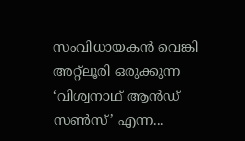സംവിധായകൻ വെങ്കി അറ്റ്‌ലൂരി ഒരുക്കുന്ന ‘വിശ്വനാഥ് ആൻഡ് സൺസ്’ എന്ന...